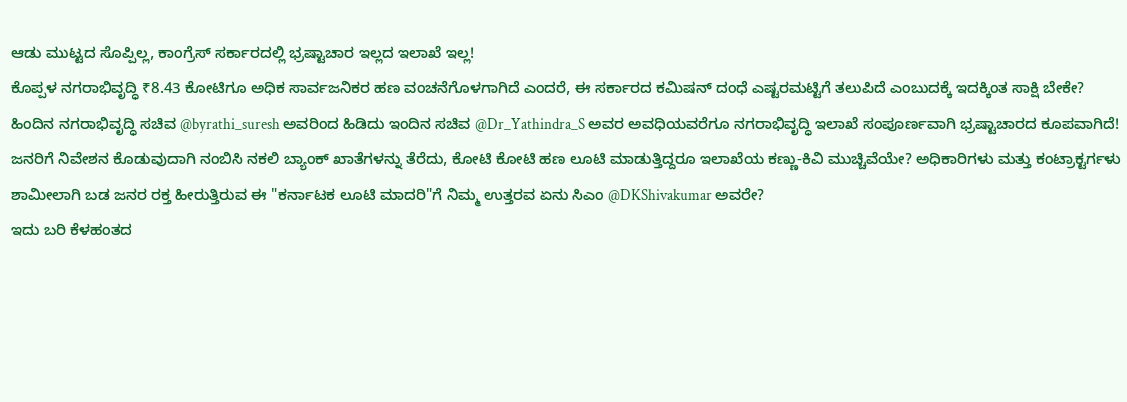ಆಡು ಮುಟ್ಟದ ಸೊಪ್ಪಿಲ್ಲ, ಕಾಂಗ್ರೆಸ್ ಸರ್ಕಾರದಲ್ಲಿ ಭ್ರಷ್ಟಾಚಾರ ಇಲ್ಲದ ಇಲಾಖೆ ಇಲ್ಲ!
ಕೊಪ್ಪಳ ನಗರಾಭಿವೃದ್ಧಿ ₹8.43 ಕೋಟಿಗೂ ಅಧಿಕ ಸಾರ್ವಜನಿಕರ ಹಣ ವಂಚನೆಗೊಳಗಾಗಿದೆ ಎಂದರೆ, ಈ ಸರ್ಕಾರದ ಕಮಿಷನ್ ದಂಧೆ ಎಷ್ಟರಮಟ್ಟಿಗೆ ತಲುಪಿದೆ ಎಂಬುದಕ್ಕೆ ಇದಕ್ಕಿಂತ ಸಾಕ್ಷಿ ಬೇಕೇ?
ಹಿಂದಿನ ನಗರಾಭಿವೃದ್ಧಿ ಸಚಿವ @byrathi_suresh ಅವರಿಂದ ಹಿಡಿದು ಇಂದಿನ ಸಚಿವ @Dr_Yathindra_S ಅವರ ಅವಧಿಯವರೆಗೂ ನಗರಾಭಿವೃದ್ಧಿ ಇಲಾಖೆ ಸಂಪೂರ್ಣವಾಗಿ ಭ್ರಷ್ಟಾಚಾರದ ಕೂಪವಾಗಿದೆ!
ಜನರಿಗೆ ನಿವೇಶನ ಕೊಡುವುದಾಗಿ ನಂಬಿಸಿ ನಕಲಿ ಬ್ಯಾಂಕ್ ಖಾತೆಗಳನ್ನು ತೆರೆದು, ಕೋಟಿ ಕೋಟಿ ಹಣ ಲೂಟಿ ಮಾಡುತ್ತಿದ್ದರೂ ಇಲಾಖೆಯ ಕಣ್ಣು-ಕಿವಿ ಮುಚ್ಚಿವೆಯೇ? ಅಧಿಕಾರಿಗಳು ಮತ್ತು ಕಂಟ್ರಾಕ್ಟರ್ಗಳು ಶಾಮೀಲಾಗಿ ಬಡ ಜನರ ರಕ್ತ ಹೀರುತ್ತಿರುವ ಈ "ಕರ್ನಾಟಕ ಲೂಟಿ ಮಾದರಿ"ಗೆ ನಿಮ್ಮ ಉತ್ತರವ ಏನು ಸಿಎಂ @DKShivakumar ಅವರೇ?
ಇದು ಬರಿ ಕೆಳಹಂತದ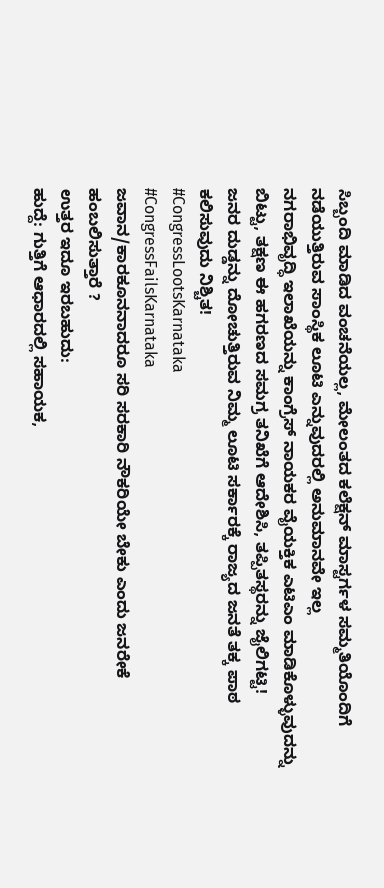ಸಿಬ್ಬಂದಿ ಮಾಡಿದ ವಂಚನೆಯಲ್ಲ, ಮೇಲಂತದ ಕಲೆಕ್ಷನ್ ಮಾಸ್ಟರ್ಗಳ ಸಮ್ಮತಿಯೊಂದಿಗೆ ನಡೆಯುತ್ತಿರುವ ಸಾಂಸ್ಥಿಕ ಲೂಟಿ ಎನ್ನುವುದರಲ್ಲಿ ಅನುಮಾನವೇ ಇಲ್ಲ
ನಗರಾಭಿವೃದ್ಧಿ ಇಲಾಖೆಯನ್ನು ಕಾಂಗ್ರೆಸ್ ನಾಯಕರ ವೈಯಕ್ತಿಕ ಎಟಿಎಂ ಮಾಡಿಕೊಳ್ಳುವುದನ್ನು ಬಿಟ್ಟು, ತಕ್ಷಣ ಈ ಹಗರಣದ ಸಮಗ್ರ ತನಿಖೆಗೆ ಆದೇಶಿಸಿ, ತಪ್ಪಿತಸ್ಥರನ್ನು ಜೈಲಿಗಟ್ಟಿ!
ಜನರ ದುಡ್ಡನ್ನು ದೋಚುತ್ತಿರುವ ನಿಮ್ಮ ಲೂಟಿ ಸರ್ಕಾರಕ್ಕೆ ರಾಜ್ಯದ ಜನತೆ ತಕ್ಕ ಪಾಠ ಕಲಿಸುವುದು ನಿಶ್ಚಿತ!
#CongressLootsKarnataka
#CongressFailsKarnataka
ಜವಾನ/ಕಾರಕೂನನಾದರೂ ಸರಿ ಸರಕಾರಿ ನೌಕರಿಯೇ ಬೇಕು ಎಂದು ಜನರೇಕೆ ಹಂಬಲಿಸುತ್ತಾರೆ ?
ಉತ್ತರ ಇದೂ ಇರಬಹುದು:
ಹುದ್ದೆ: ಗುತ್ತಿಗೆ ಆಧಾರದಲ್ಲಿ ಸಹಾಯಕ,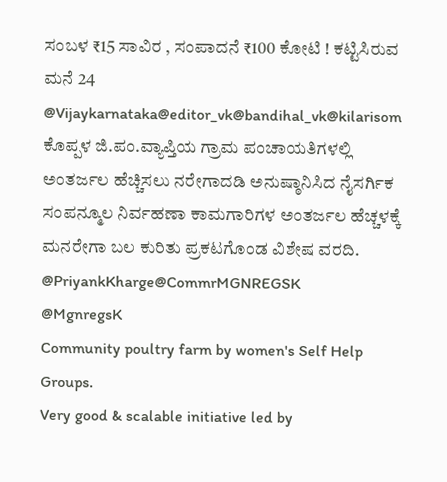ಸಂಬಳ ₹15 ಸಾವಿರ , ಸಂಪಾದನೆ ₹100 ಕೋಟಿ ! ಕಟ್ಟಿಸಿರುವ ಮನೆ 24
@Vijaykarnataka@editor_vk@bandihal_vk@kilarisom
ಕೊಪ್ಪಳ ಜಿ.ಪಂ.ವ್ಯಾಪ್ತಿಯ ಗ್ರಾಮ ಪಂಚಾಯತಿಗಳಲ್ಲಿ ಅಂತರ್ಜಲ ಹೆಚ್ಚಿಸಲು ನರೇಗಾದಡಿ ಅನುಷ್ಠಾನಿಸಿದ ನೈಸರ್ಗಿಕ ಸಂಪನ್ಮೂಲ ನಿರ್ವಹಣಾ ಕಾಮಗಾರಿಗಳ ಅಂತರ್ಜಲ ಹೆಚ್ಚಳಕ್ಕೆ ಮನರೇಗಾ ಬಲ ಕುರಿತು ಪ್ರಕಟಗೊಂಡ ವಿಶೇಷ ವರದಿ.
@PriyankKharge@CommrMGNREGSK
@MgnregsK
Community poultry farm by women's Self Help Groups.
Very good & scalable initiative led by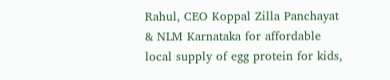Rahul, CEO Koppal Zilla Panchayat & NLM Karnataka for affordable local supply of egg protein for kids,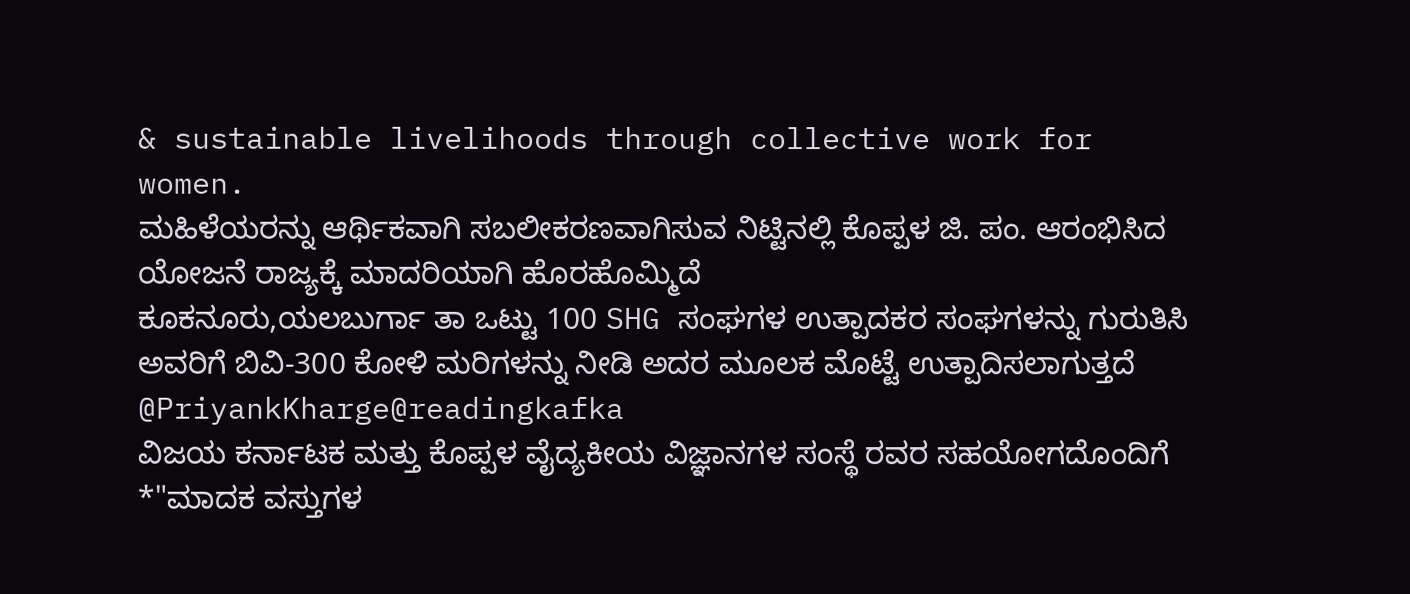& sustainable livelihoods through collective work for women.
ಮಹಿಳೆಯರನ್ನು ಆರ್ಥಿಕವಾಗಿ ಸಬಲೀಕರಣವಾಗಿಸುವ ನಿಟ್ಟಿನಲ್ಲಿ ಕೊಪ್ಪಳ ಜಿ. ಪಂ. ಆರಂಭಿಸಿದ ಯೋಜನೆ ರಾಜ್ಯಕ್ಕೆ ಮಾದರಿಯಾಗಿ ಹೊರಹೊಮ್ಮಿದೆ
ಕೂಕನೂರು,ಯಲಬುರ್ಗಾ ತಾ ಒಟ್ಟು 100 SHG ಸಂಘಗಳ ಉತ್ಪಾದಕರ ಸಂಘಗಳನ್ನು ಗುರುತಿಸಿ ಅವರಿಗೆ ಬಿವಿ-300 ಕೋಳಿ ಮರಿಗಳನ್ನು ನೀಡಿ ಅದರ ಮೂಲಕ ಮೊಟ್ಟೆ ಉತ್ಪಾದಿಸಲಾಗುತ್ತದೆ
@PriyankKharge@readingkafka
ವಿಜಯ ಕರ್ನಾಟಕ ಮತ್ತು ಕೊಪ್ಪಳ ವೈದ್ಯಕೀಯ ವಿಜ್ಞಾನಗಳ ಸಂಸ್ಥೆ ರವರ ಸಹಯೋಗದೊಂದಿಗೆ *"ಮಾದಕ ವಸ್ತುಗಳ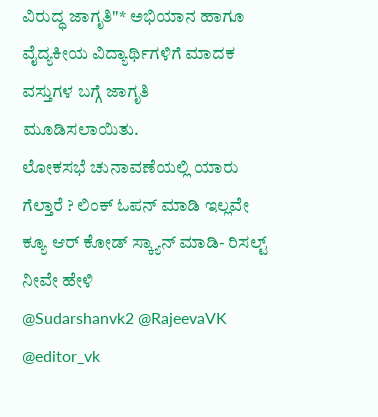ವಿರುದ್ಧ ಜಾಗೃತಿ"* ಅಭಿಯಾನ ಹಾಗೂ ವೈದ್ಯಕೀಯ ವಿದ್ಯಾರ್ಥಿಗಳಿಗೆ ಮಾದಕ ವಸ್ತುಗಳ ಬಗ್ಗೆ ಜಾಗೃತಿ ಮೂಡಿಸಲಾಯಿತು.
ಲೋಕಸಭೆ ಚುನಾವಣೆಯಲ್ಲಿ ಯಾರು ಗೆಲ್ತಾರೆ ? ಲಿಂಕ್ ಓಪನ್ ಮಾಡಿ ಇಲ್ಲವೇ ಕ್ಯೂ ಆರ್ ಕೋಡ್ ಸ್ಕ್ಯಾನ್ ಮಾಡಿ- ರಿಸಲ್ಟ್ ನೀವೇ ಹೇಳಿ
@Sudarshanvk2 @RajeevaVK
@editor_vk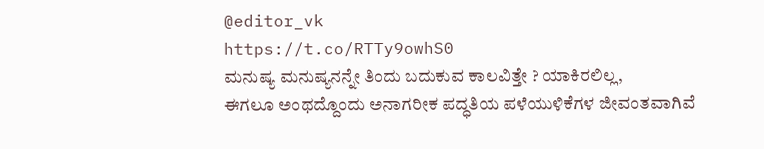@editor_vk
https://t.co/RTTy9owhS0
ಮನುಷ್ಯ ಮನುಷ್ಯನನ್ನೇ ತಿಂದು ಬದುಕುವ ಕಾಲವಿತ್ತೇ ? ಯಾಕಿರಲಿಲ್ಲ,
ಈಗಲೂ ಅಂಥದ್ದೊಂದು ಅನಾಗರೀಕ ಪದ್ಧತಿಯ ಪಳೆಯುಳಿಕೆಗಳ ಜೀವಂತವಾಗಿವೆ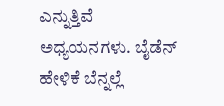ಎನ್ನುತ್ತಿವೆ ಅಧ್ಯಯನಗಳು. ಬೈಡೆನ್ ಹೇಳಿಕೆ ಬೆನ್ನಲ್ಲೆ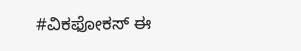#ವಿಕಫೋಕಸ್ ಈ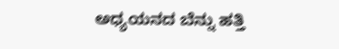ಅಧ್ಯಯನದ ಬೆನ್ನು ಹತ್ತಿ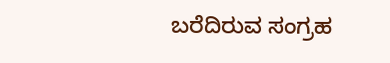ಬರೆದಿರುವ ಸಂಗ್ರಹ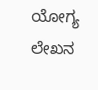ಯೋಗ್ಯ ಲೇಖನ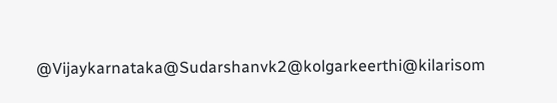@Vijaykarnataka@Sudarshanvk2@kolgarkeerthi@kilarisom